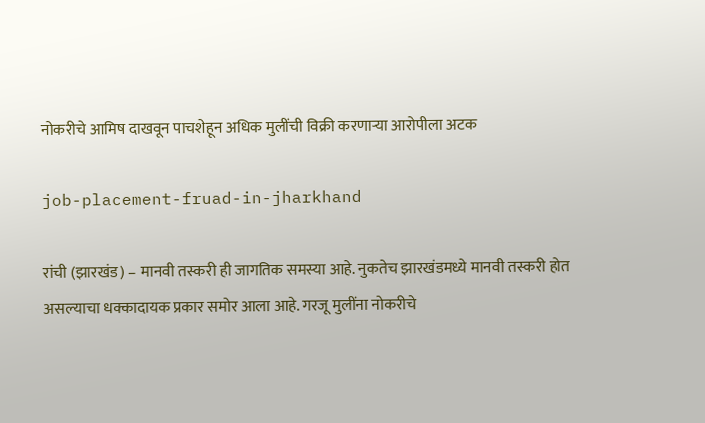नोकरीचे आमिष दाखवून पाचशेहून अधिक मुलींची विक्री करणाऱ्या आरोपीला अटक

job-placement-fruad-in-jharkhand

रांची (झारखंड) – मानवी तस्करी ही जागतिक समस्या आहे. नुकतेच झारखंडमध्ये मानवी तस्करी होत असल्याचा धक्कादायक प्रकार समोर आला आहे. गरजू मुलींना नोकरीचे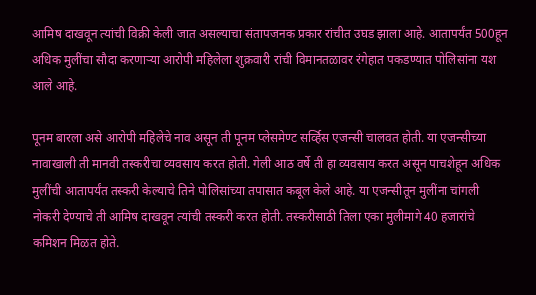आमिष दाखवून त्यांची विक्री केली जात असल्याचा संतापजनक प्रकार रांचीत उघड झाला आहे. आतापर्यंत 500हून अधिक मुलींचा सौदा करणाऱ्या आरोपी महिलेला शुक्रवारी रांची विमानतळावर रंगेहात पकडण्यात पोलिसांना यश आले आहे.

पूनम बारला असे आरोपी महिलेचे नाव असून ती पूनम प्लेसमेण्ट सर्व्हिस एजन्सी चालवत होती. या एजन्सीच्या नावाखाली ती मानवी तस्करीचा व्यवसाय करत होती. गेली आठ वर्षे ती हा व्यवसाय करत असून पाचशेहून अधिक मुलींची आतापर्यंत तस्करी केल्याचे तिने पोलिसांच्या तपासात कबूल केले आहे. या एजन्सीतून मुलींना चांगली नोकरी देण्याचे ती आमिष दाखवून त्यांची तस्करी करत होती. तस्करीसाठी तिला एका मुलीमागे 40 हजारांचे कमिशन मिळत होते.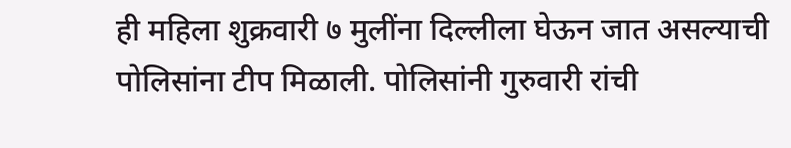ही महिला शुक्रवारी ७ मुलींना दिल्लीला घेऊन जात असल्याची पोलिसांना टीप मिळाली. पोलिसांनी गुरुवारी रांची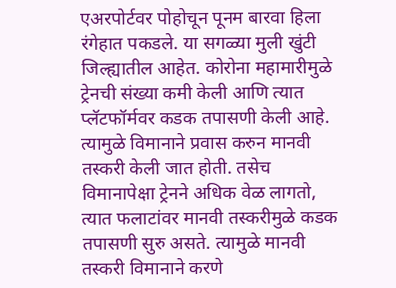एअरपोर्टवर पोहोचून पूनम बारवा हिला रंगेहात पकडले. या सगळ्या मुली खुंटी जिल्ह्यातील आहेत. कोरोना महामारीमुळे ट्रेनची संख्या कमी केली आणि त्यात प्लॅटफॉर्मवर कडक तपासणी केली आहे. त्यामुळे विमानाने प्रवास करुन मानवी तस्करी केली जात होती. तसेच विमानापेक्षा ट्रेनने अधिक वेळ लागतो, त्यात फलाटांवर मानवी तस्करीमुळे कडक तपासणी सुरु असते. त्यामुळे मानवी तस्करी विमानाने करणे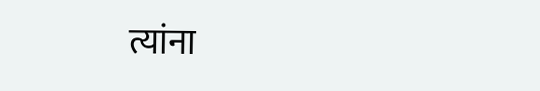त्यांना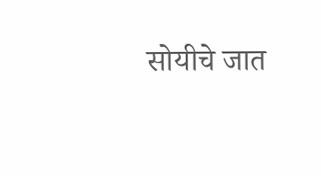सोयीचे जात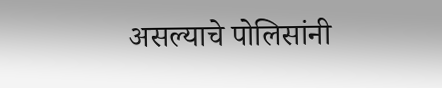असल्याचे पोलिसांनी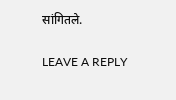सांगितले.

LEAVE A REPLY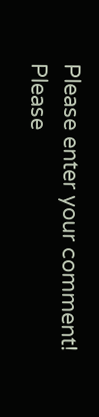Please enter your comment!
Please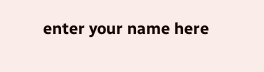enter your name here